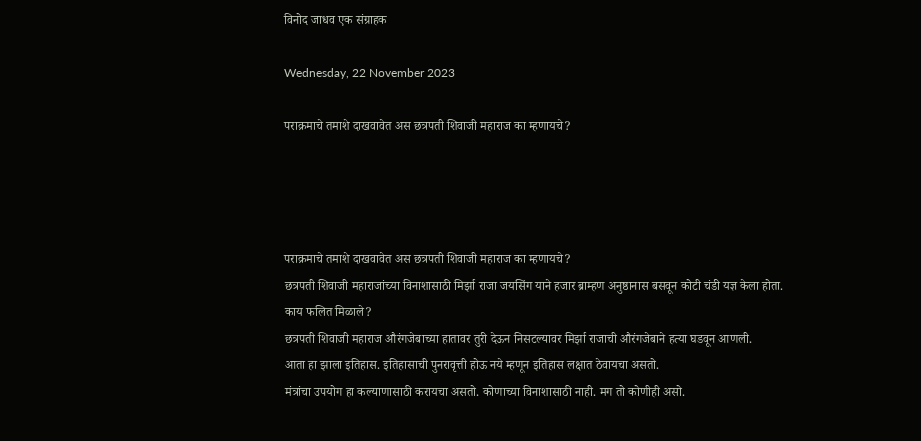विनोद जाधव एक संग्राहक

Wednesday, 22 November 2023

पराक्रमाचे तमाशे दाखवावेत अस छत्रपती शिवाजी महाराज का म्हणायचे?




पराक्रमाचे तमाशे दाखवावेत अस छत्रपती शिवाजी महाराज का म्हणायचे?
छत्रपती शिवाजी महाराजांच्या विनाशासाठी मिर्झा राजा जयसिंग याने हजार ब्राम्हण अनुष्ठानास बसवून कोटी चंडी यज्ञ केला होता.
काय फलित मिळाले?
छत्रपती शिवाजी महाराज औरंगजेबाच्या हातावर तुरी देऊन निसटल्यावर मिर्झा राजाची औरंगजेबाने हत्या घडवून आणली.
आता हा झाला इतिहास. इतिहासाची पुनरावृत्ती होऊ नये म्हणून इतिहास लक्षात ठेवायचा असतो.
मंत्रांचा उपयोग हा कल्याणासाठी करायचा असतो. कोणाच्या विनाशासाठी नाही. मग तो कोणीही असो.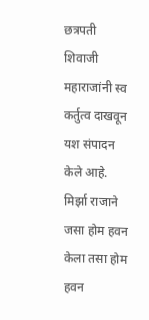छत्रपती शिवाजी महाराजांनी स्व कर्तुत्व दाखवून यश संपादन केले आहे.
मिर्झा राजाने जसा होम हवन केला तसा होम हवन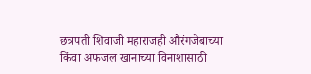छत्रपती शिवाजी महाराजही औरंगजेबाच्या किंवा अफजल खानाच्या विनाशासाठी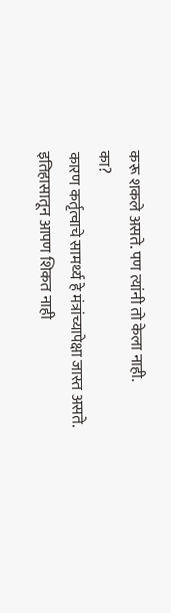करू शकले असते. पण त्यांनी तो केला नाही.
का?
कारण कर्तृत्वाचे सामर्थ्य हे मंत्रांच्यापेक्षा जास्त असते.
इतिहासातून आपण शिकत नाही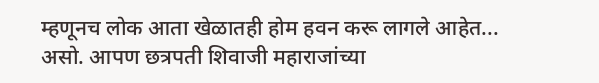म्हणूनच लोक आता खेळातही होम हवन करू लागले आहेत...
असो. आपण छत्रपती शिवाजी महाराजांच्या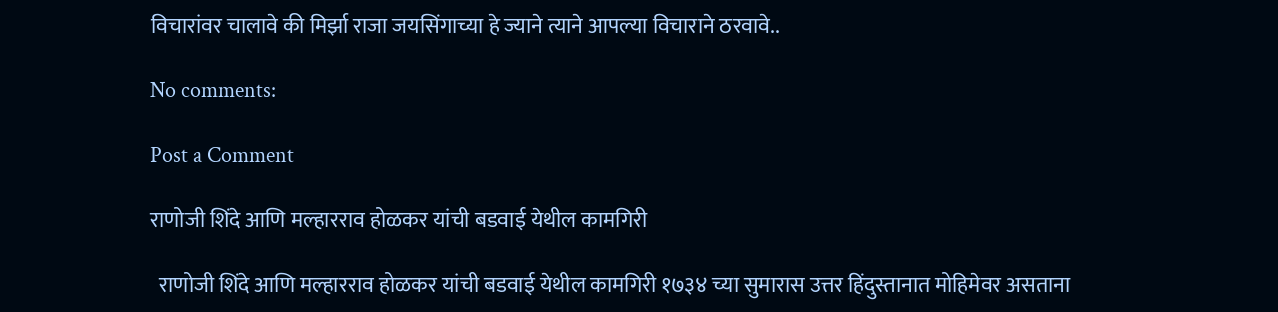विचारांवर चालावे की मिर्झा राजा जयसिंगाच्या हे ज्याने त्याने आपल्या विचाराने ठरवावे..

No comments:

Post a Comment

राणोजी शिंदे आणि मल्हारराव होळकर यांची बडवाई येथील कामगिरी

  राणोजी शिंदे आणि मल्हारराव होळकर यांची बडवाई येथील कामगिरी १७३४ च्या सुमारास उत्तर हिंदुस्तानात मोहिमेवर असताना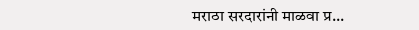मराठा सरदारांनी माळवा प्र...